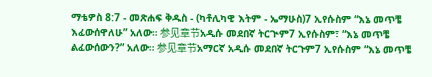ማቴዎስ 8:7 - መጽሐፍ ቅዱስ - (ካቶሊካዊ እትም - ኤማሁስ)7 ኢየሱስም “እኔ መጥቼ እፈውሰዋለሁ” አለው። 参见章节አዲሱ መደበኛ ትርጒም7 ኢየሱስም፣ “እኔ መጥቼ ልፈውሰውን?” አለው። 参见章节አማርኛ አዲሱ መደበኛ ትርጉም7 ኢየሱስም “እኔ መጥቼ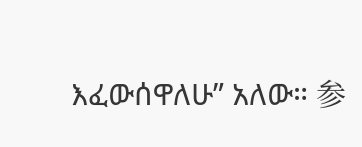እፈውሰዋለሁ” አለው። 参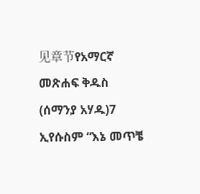见章节የአማርኛ መጽሐፍ ቅዱስ (ሰማንያ አሃዱ)7 ኢየሱስም “እኔ መጥቼ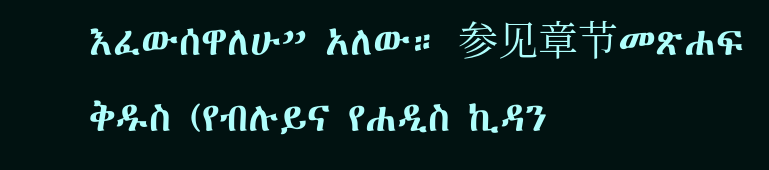እፈውሰዋለሁ” አለው። 参见章节መጽሐፍ ቅዱስ (የብሉይና የሐዲስ ኪዳን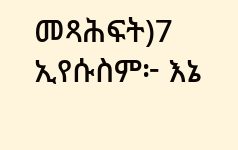መጻሕፍት)7 ኢየሱስም፦ እኔ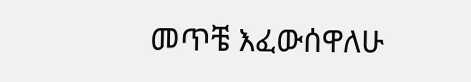መጥቼ እፈውሰዋለሁ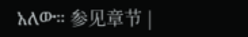አለው። 参见章节 |